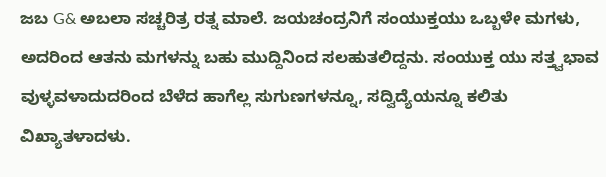ಜಬ G& ಅಬಲಾ ಸಚ್ಚರಿತ್ರ ರತ್ನ ಮಾಲೆ. ಜಯಚಂದ್ರನಿಗೆ ಸಂಯುಕ್ತಯು ಒಬ್ಬಳೇ ಮಗಳು, ಅದರಿಂದ ಆತನು ಮಗಳನ್ನು ಬಹು ಮುದ್ದಿನಿಂದ ಸಲಹುತಲಿದ್ದನು. ಸಂಯುಕ್ತ ಯು ಸತ್ತ್ವಭಾವ ವುಳ್ಳವಳಾದುದರಿಂದ ಬೆಳೆದ ಹಾಗೆಲ್ಲ ಸುಗುಣಗಳನ್ನೂ, ಸದ್ವಿದ್ಯೆಯನ್ನೂ ಕಲಿತು ವಿಖ್ಯಾತಳಾದಳು.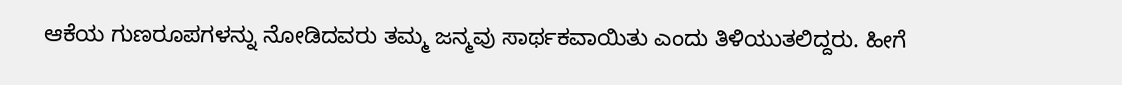ಆಕೆಯ ಗುಣರೂಪಗಳನ್ನು ನೋಡಿದವರು ತಮ್ಮ ಜನ್ಮವು ಸಾರ್ಥಕವಾಯಿತು ಎಂದು ತಿಳಿಯುತಲಿದ್ದರು. ಹೀಗೆ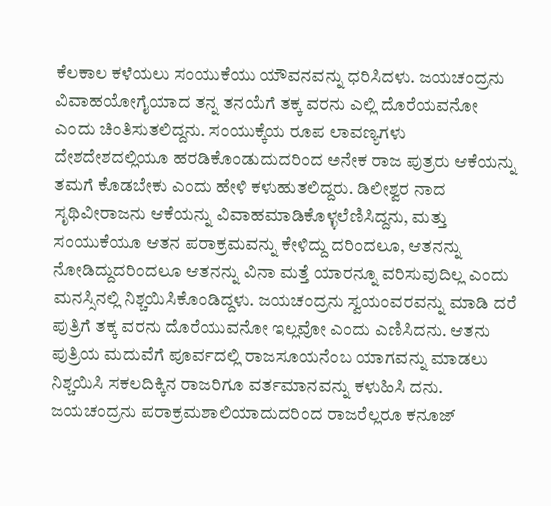ಕೆಲಕಾಲ ಕಳೆಯಲು ಸಂಯುಕೆಯು ಯೌವನವನ್ನು ಧರಿಸಿದಳು. ಜಯಚಂದ್ರನು ವಿವಾಹಯೋಗೈಯಾದ ತನ್ನ ತನಯೆಗೆ ತಕ್ಕ ವರನು ಎಲ್ಲಿ ದೊರೆಯವನೋ ಎಂದು ಚಿಂತಿಸುತಲಿದ್ದನು. ಸಂಯುಕ್ಕೆಯ ರೂಪ ಲಾವಣ್ಯಗಳು ದೇಶದೇಶದಲ್ಲಿಯೂ ಹರಡಿಕೊಂಡುದುದರಿಂದ ಅನೇಕ ರಾಜ ಪುತ್ರರು ಆಕೆಯನ್ನು ತಮಗೆ ಕೊಡಬೇಕು ಎಂದು ಹೇಳಿ ಕಳುಹುತಲಿದ್ದರು. ಡಿಲೀಶ್ವರ ನಾದ ಸೃಥಿವೀರಾಜನು ಆಕೆಯನ್ನು ವಿವಾಹಮಾಡಿಕೊಳ್ಳಲೆಣಿಸಿದ್ದನು, ಮತ್ತು ಸಂಯುಕೆಯೂ ಆತನ ಪರಾಕ್ರಮವನ್ನು ಕೇಳಿದ್ದು ದರಿಂದಲೂ, ಆತನನ್ನು ನೋಡಿದ್ದುದರಿಂದಲೂ ಆತನನ್ನು ವಿನಾ ಮತ್ತೆ ಯಾರನ್ನೂ ವರಿಸುವುದಿಲ್ಲ ಎಂದು ಮನಸ್ಸಿನಲ್ಲಿ ನಿಶ್ಚಯಿಸಿಕೊಂಡಿದ್ದಳು. ಜಯಚಂದ್ರನು ಸ್ವಯಂವರವನ್ನು ಮಾಡಿ ದರೆ ಪುತ್ರಿಗೆ ತಕ್ಕ ವರನು ದೊರೆಯುವನೋ ಇಲ್ಲವೋ ಎಂದು ಎಣಿಸಿದನು. ಆತನು ಪುತ್ರಿಯ ಮದುವೆಗೆ ಪೂರ್ವದಲ್ಲಿ ರಾಜಸೂಯನೆಂಬ ಯಾಗವನ್ನು ಮಾಡಲು ನಿಶ್ಚಯಿಸಿ ಸಕಲದಿಕ್ಕಿನ ರಾಜರಿಗೂ ವರ್ತಮಾನವನ್ನು ಕಳುಹಿಸಿ ದನು. ಜಯಚಂದ್ರನು ಪರಾಕ್ರಮಶಾಲಿಯಾದುದರಿಂದ ರಾಜರೆಲ್ಲರೂ ಕನೂಜ್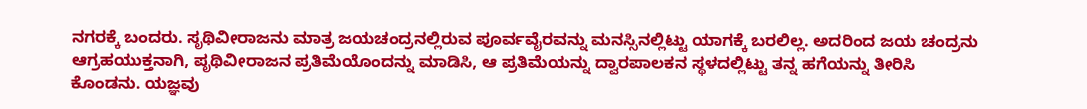ನಗರಕ್ಕೆ ಬಂದರು. ಸೃಥಿವೀರಾಜನು ಮಾತ್ರ ಜಯಚಂದ್ರನಲ್ಲಿರುವ ಪೂರ್ವವೈರವನ್ನು ಮನಸ್ಸಿನಲ್ಲಿಟ್ಟು ಯಾಗಕ್ಕೆ ಬರಲಿಲ್ಲ. ಅದರಿಂದ ಜಯ ಚಂದ್ರನು ಆಗ್ರಹಯುಕ್ತನಾಗಿ, ಪೃಥಿವೀರಾಜನ ಪ್ರತಿಮೆಯೊಂದನ್ನು ಮಾಡಿಸಿ, ಆ ಪ್ರತಿಮೆಯನ್ನು ದ್ವಾರಪಾಲಕನ ಸ್ಥಳದಲ್ಲಿಟ್ಟು ತನ್ನ ಹಗೆಯನ್ನು ತೀರಿಸಿ ಕೊಂಡನು. ಯಜ್ಞವು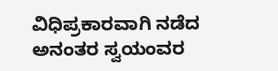ವಿಧಿಪ್ರಕಾರವಾಗಿ ನಡೆದ ಅನಂತರ ಸ್ವಯಂವರ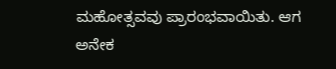ಮಹೋತ್ಸವವು ಪ್ರಾರಂಭವಾಯಿತು. ಆಗ ಅನೇಕ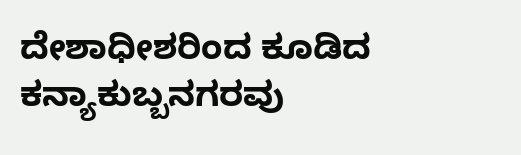ದೇಶಾಧೀಶರಿಂದ ಕೂಡಿದ ಕನ್ಯಾಕುಬ್ಬನಗರವು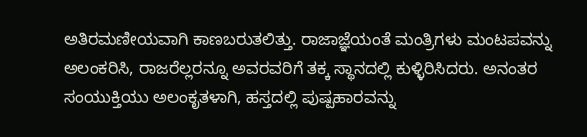ಅತಿರಮಣೀಯವಾಗಿ ಕಾಣಬರುತಲಿತ್ತು. ರಾಜಾಜ್ಞೆಯಂತೆ ಮಂತ್ರಿಗಳು ಮಂಟಪವನ್ನು ಅಲಂಕರಿಸಿ, ರಾಜರೆಲ್ಲರನ್ನೂ ಅವರವರಿಗೆ ತಕ್ಕ ಸ್ಥಾನದಲ್ಲಿ ಕುಳ್ಳಿರಿಸಿದರು. ಅನಂತರ ಸಂಯುಕ್ತಿಯು ಅಲಂಕೃತಳಾಗಿ, ಹಸ್ತದಲ್ಲಿ ಪುಷ್ಪಹಾರವನ್ನು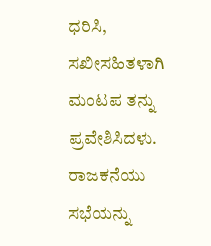ಧರಿಸಿ, ಸಖೀಸಹಿತಳಾಗಿ ಮಂಟಪ ತನ್ನು ಪ್ರವೇಶಿಸಿದಳು. ರಾಜಕನೆಯು ಸಭೆಯನ್ನು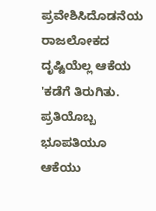ಪ್ರವೇಶಿಸಿದೊಡನೆಯ ರಾಜಲೋಕದ ದೃಷ್ಟಿಯೆಲ್ಲ ಆಕೆಯ 'ಕಡೆಗೆ ತಿರುಗಿತು. ಪ್ರತಿಯೊಬ್ಬ ಭೂಪತಿಯೂ ಆಕೆಯು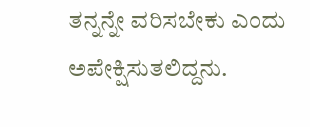ತನ್ನನ್ನೇ ವರಿಸಬೇಕು ಎಂದು ಅಪೇಕ್ಷಿಸುತಲಿದ್ದನು.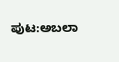ಪುಟ:ಅಬಲಾ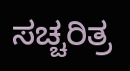ಸಚ್ಚರಿತ್ರ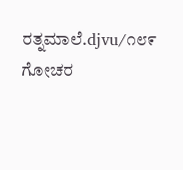ರತ್ನಮಾಲೆ.djvu/೧೮೯
ಗೋಚರ